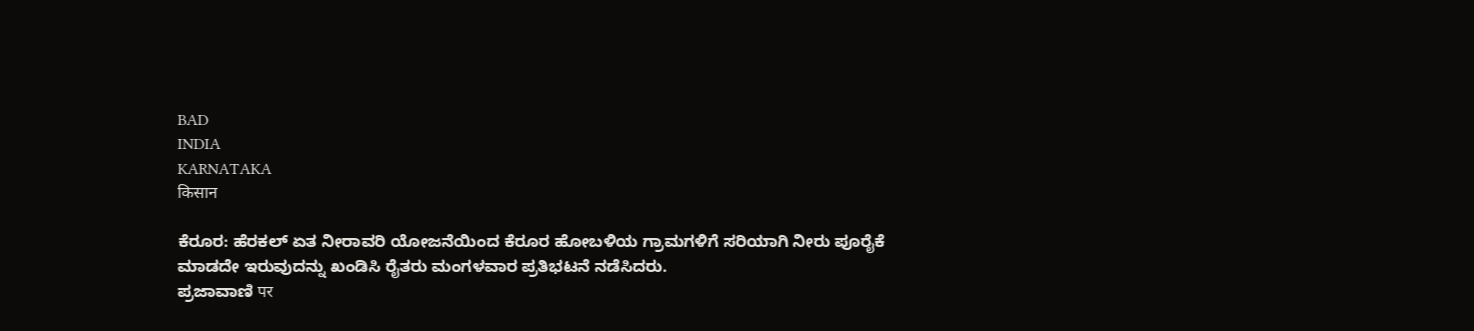BAD
INDIA
KARNATAKA
किसान

ಕೆರೂರ: ಹೆರಕಲ್ ಏತ ನೀರಾವರಿ ಯೋಜನೆಯಿಂದ ಕೆರೂರ ಹೋಬಳಿಯ ಗ್ರಾಮಗಳಿಗೆ ಸರಿಯಾಗಿ ನೀರು ಪೂರೈಕೆ ಮಾಡದೇ ಇರುವುದನ್ನು ಖಂಡಿಸಿ ರೈತರು ಮಂಗಳವಾರ ಪ್ರತಿಭಟನೆ ನಡೆಸಿದರು.
ಪ್ರಜಾವಾಣಿ पर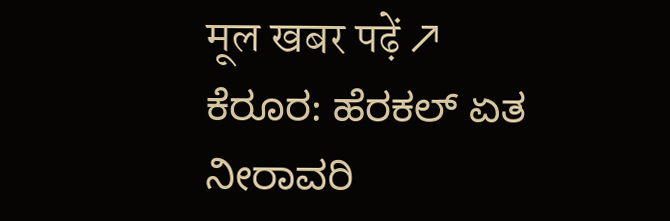मूल खबर पढ़ें ↗
ಕೆರೂರ: ಹೆರಕಲ್ ಏತ ನೀರಾವರಿ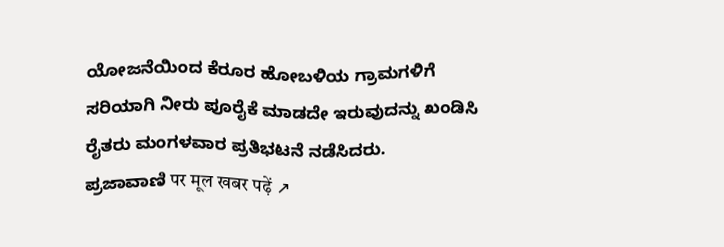ಯೋಜನೆಯಿಂದ ಕೆರೂರ ಹೋಬಳಿಯ ಗ್ರಾಮಗಳಿಗೆ ಸರಿಯಾಗಿ ನೀರು ಪೂರೈಕೆ ಮಾಡದೇ ಇರುವುದನ್ನು ಖಂಡಿಸಿ ರೈತರು ಮಂಗಳವಾರ ಪ್ರತಿಭಟನೆ ನಡೆಸಿದರು.
ಪ್ರಜಾವಾಣಿ पर मूल खबर पढ़ें ↗